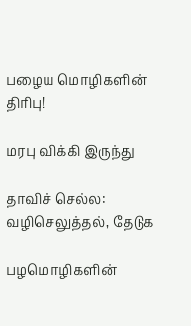பழைய மொழிகளின் திரிபு!

மரபு விக்கி இருந்து

தாவிச் செல்ல: வழிசெலுத்தல், தேடுக

பழமொழிகளின்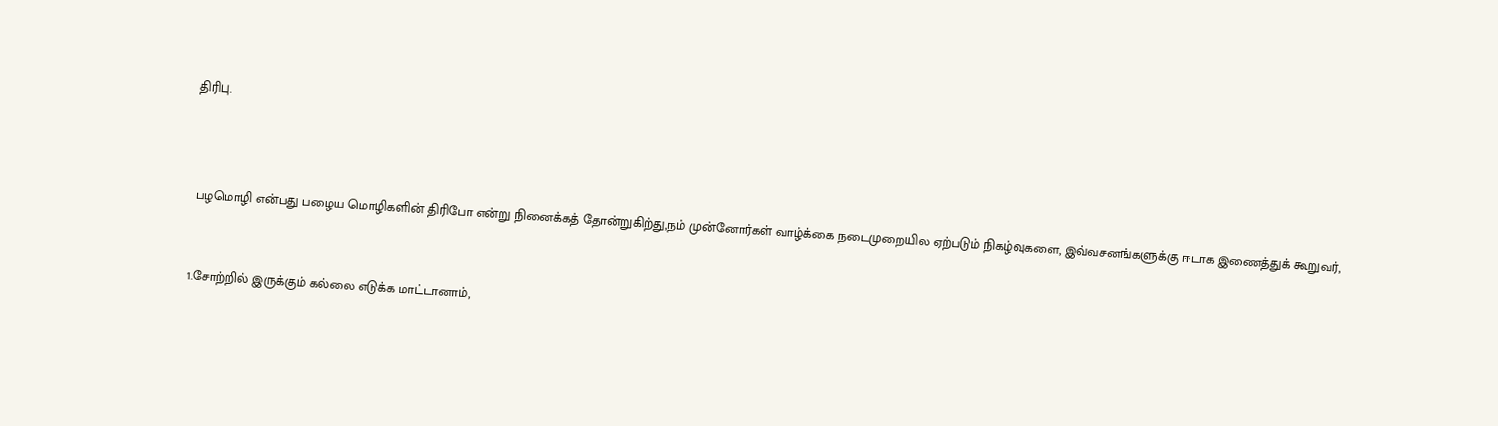திரிபு.



 பழமொழி என்பது பழைய மொழிகளின் திரிபோ என்று நினைக்கத் தோன்றுகிற்து,நம் முன்னோர்கள் வாழ்க்கை நடைமுறையில ஏற்படும் நிகழ்வுகளை, இவ்வசனங்களுக்கு ஈடாக இணைத்துக் கூறுவர்,


1.சோற்றில் இருக்கும் கல்லை எடுக்க மாட்டானாம்,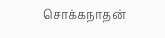சொக்கநாதன்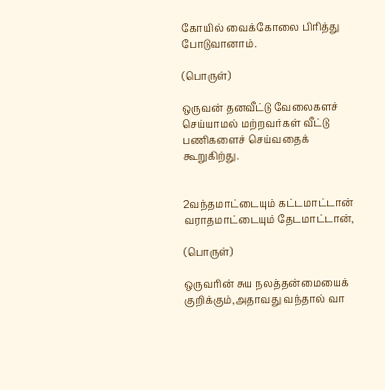கோயில் வைக்கோலை பிரித்து போடுவானாம்.

(பொருள்)

ஒருவன் தனவீட்டு வேலைகளச் செய்யாமல் மற்றவர்கள் வீட்டு பணிகளைச் செய்வதைக் கூறுகிற்து.


2வந்தமாட்டையும் கட்டமாட்டான் வராதமாட்டையும் தேடமாட்டான்,

(பொருள்)

ஒருவரின் சுய நலத்தன்மையைக் குறிக்கும்,அதாவது வந்தால் வா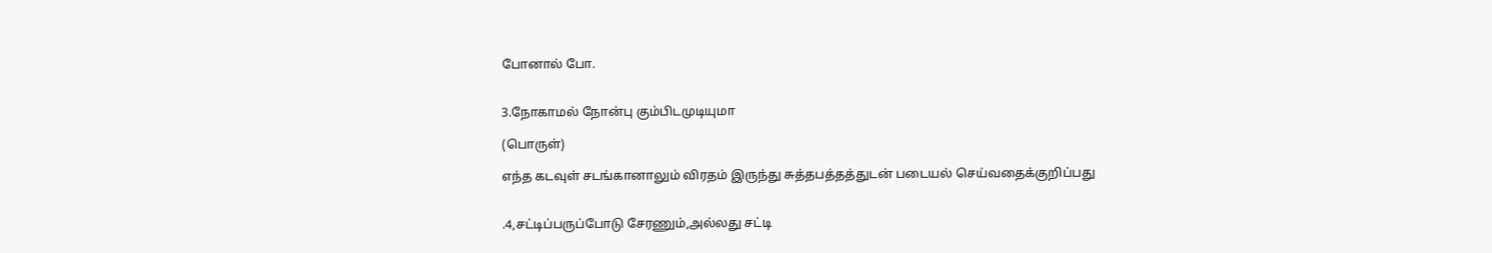போனால் போ.


3.நோகாமல் நோன்பு கும்பிடமுடியுமா

(பொருள்)

எந்த கடவுள் சடங்கானாலும் விரதம் இருந்து சுத்தபத்தத்துடன் படையல் செய்வதைக்குறிப்பது


.4,சட்டிப்பருப்போடு சேரணும்,அல்லது சட்டி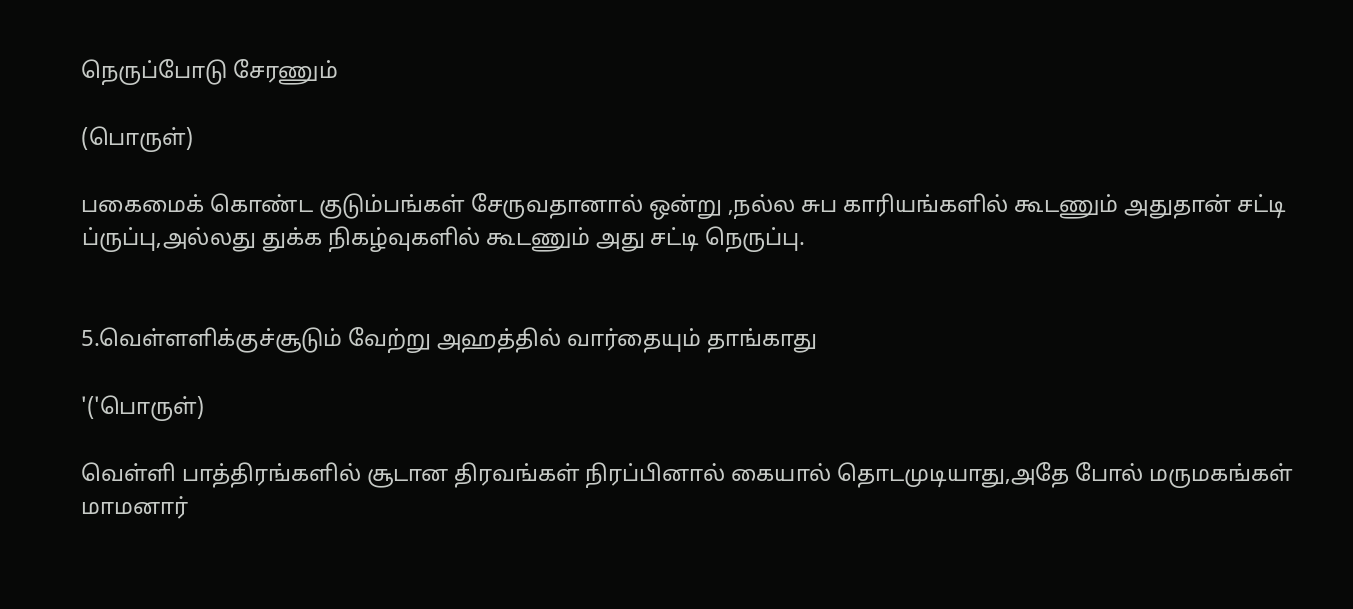நெருப்போடு சேரணும்

(பொருள்)

பகைமைக் கொண்ட குடும்பங்கள் சேருவதானால் ஒன்று ,நல்ல சுப காரியங்களில் கூடணும் அதுதான் சட்டி ப்ருப்பு,அல்லது துக்க நிகழ்வுகளில் கூடணும் அது சட்டி நெருப்பு.


5.வெள்ளளிக்குச்சூடும் வேற்று அஹத்தில் வார்தையும் தாங்காது

'('பொருள்)

வெள்ளி பாத்திரங்களில் சூடான திரவங்கள் நிரப்பினால் கையால் தொடமுடியாது,அதே போல் மருமகங்கள் மாமனார்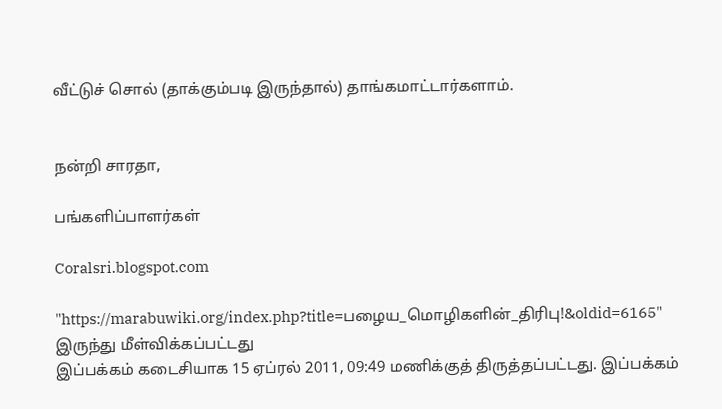வீட்டுச் சொல் (தாக்கும்படி இருந்தால்) தாங்கமாட்டார்களாம்.


நன்றி சாரதா,

பங்களிப்பாளர்கள்

Coralsri.blogspot.com

"https://marabuwiki.org/index.php?title=பழைய_மொழிகளின்_திரிபு!&oldid=6165" இருந்து மீள்விக்கப்பட்டது
இப்பக்கம் கடைசியாக 15 ஏப்ரல் 2011, 09:49 மணிக்குத் திருத்தப்பட்டது. இப்பக்கம்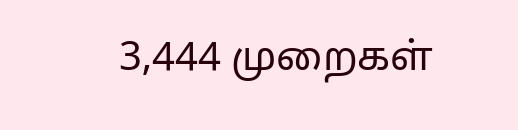3,444 முறைகள்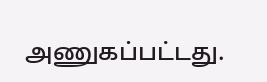அணுகப்பட்டது.